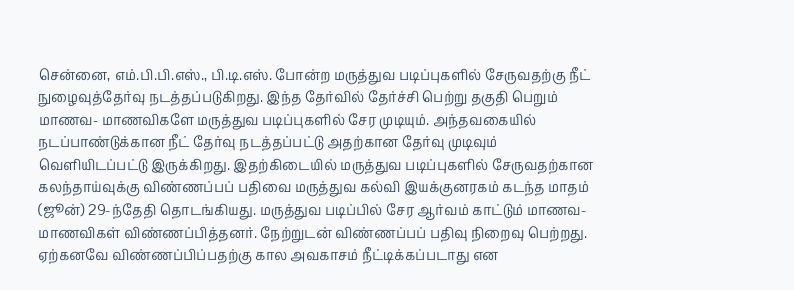சென்னை, எம்.பி.பி.எஸ்., பி.டி.எஸ். போன்ற மருத்துவ படிப்புகளில் சேருவதற்கு நீட் நுழைவுத்தேர்வு நடத்தப்படுகிறது. இந்த தேர்வில் தேர்ச்சி பெற்று தகுதி பெறும் மாணவ- மாணவிகளே மருத்துவ படிப்புகளில் சேர முடியும். அந்தவகையில் நடப்பாண்டுக்கான நீட் தேர்வு நடத்தப்பட்டு அதற்கான தேர்வு முடிவும் வெளியிடப்பட்டு இருக்கிறது. இதற்கிடையில் மருத்துவ படிப்புகளில் சேருவதற்கான கலந்தாய்வுக்கு விண்ணப்பப் பதிவை மருத்துவ கல்வி இயக்குனரகம் கடந்த மாதம் (ஜூன்) 29-ந்தேதி தொடங்கியது. மருத்துவ படிப்பில் சேர ஆர்வம் காட்டும் மாணவ-மாணவிகள் விண்ணப்பித்தனர். நேற்றுடன் விண்ணப்பப் பதிவு நிறைவு பெற்றது. ஏற்கனவே விண்ணப்பிப்பதற்கு கால அவகாசம் நீட்டிக்கப்படாது என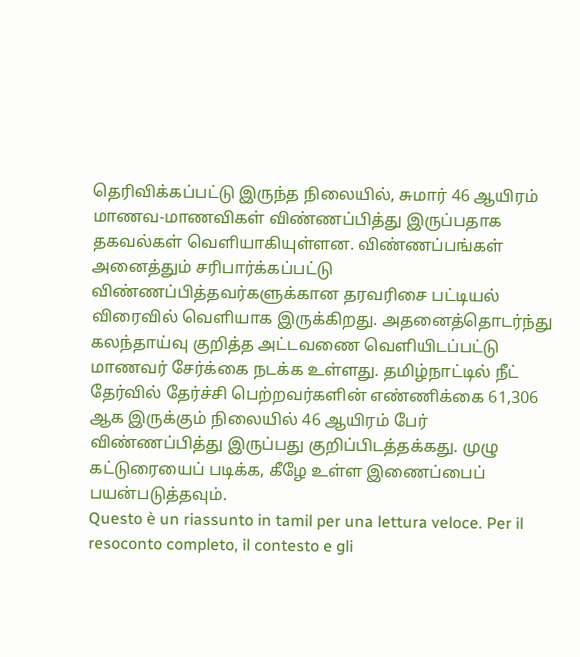தெரிவிக்கப்பட்டு இருந்த நிலையில், சுமார் 46 ஆயிரம் மாணவ-மாணவிகள் விண்ணப்பித்து இருப்பதாக தகவல்கள் வெளியாகியுள்ளன. விண்ணப்பங்கள் அனைத்தும் சரிபார்க்கப்பட்டு விண்ணப்பித்தவர்களுக்கான தரவரிசை பட்டியல் விரைவில் வெளியாக இருக்கிறது. அதனைத்தொடர்ந்து கலந்தாய்வு குறித்த அட்டவணை வெளியிடப்பட்டு மாணவர் சேர்க்கை நடக்க உள்ளது. தமிழ்நாட்டில் நீட் தேர்வில் தேர்ச்சி பெற்றவர்களின் எண்ணிக்கை 61,306 ஆக இருக்கும் நிலையில் 46 ஆயிரம் பேர் விண்ணப்பித்து இருப்பது குறிப்பிடத்தக்கது. முழு கட்டுரையைப் படிக்க, கீழே உள்ள இணைப்பைப் பயன்படுத்தவும்.
Questo è un riassunto in tamil per una lettura veloce. Per il resoconto completo, il contesto e gli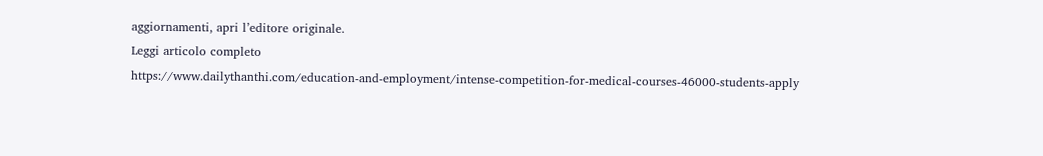aggiornamenti, apri l’editore originale.
Leggi articolo completo
https://www.dailythanthi.com/education-and-employment/intense-competition-for-medical-courses-46000-students-apply